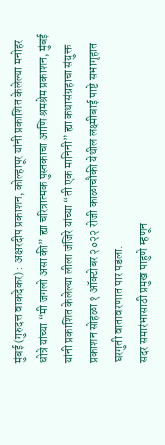मुंबई (गुरुदत्त वाकदेकर) : अक्षरदीप प्रकाशन, कोल्हापूर यांनी प्रकाशित केलेल्या मनोहर धोत्रे यांच्या “मी जगलो असा की” ह्या चरित्रात्मक पुस्तकाचा आणि श्रमश्रेम प्रकाशन, मुंबई यांनी प्रकाशित केलेल्या लीला जंजिरे यांच्या “ती एक मानिनी” ह्या कथासंग्रहाचा संयुक्त प्रकाशन सोहळा १ ऑक्टोबर २०२२ रोजी काळाचौकी येथील लक्ष्मीबाई पाष्टे सभागृहात घरगुती वातावरणात पार पडला.
सदर समारंभासाठी प्रमुख पाहुणे म्हणून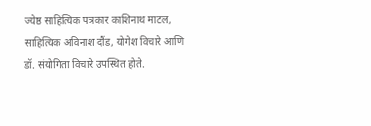ज्येष्ठ साहित्यिक पत्रकार काशिनाथ माटल, साहित्यिक अविनाश दौंड, योगेश विचारे आणि डॉ. संयोगिता विचारे उपस्थित होते.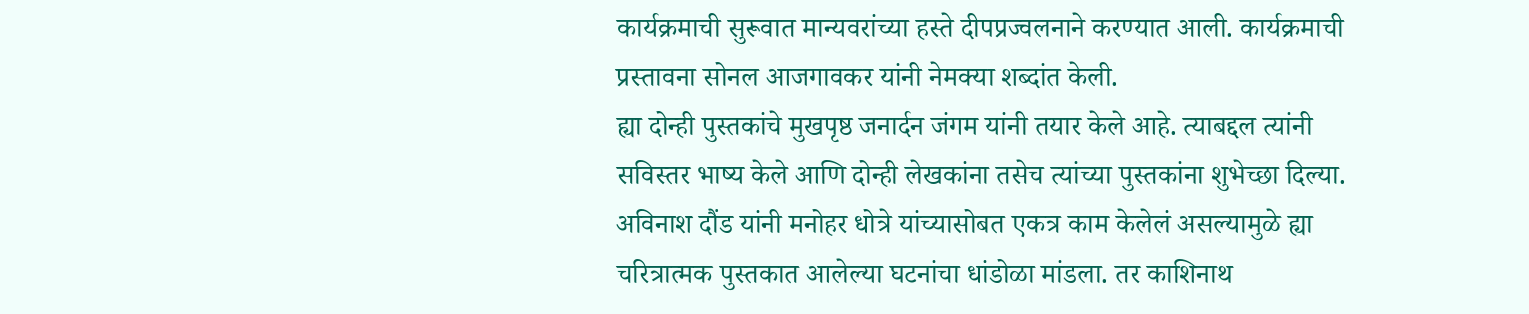कार्यक्रमाची सुरूवात मान्यवरांच्या हस्ते दीपप्रज्वलनाने करण्यात आली. कार्यक्रमाची प्रस्तावना सोनल आजगावकर यांनी नेमक्या शब्दांत केली.
ह्या दोन्ही पुस्तकांचे मुखपृष्ठ जनार्दन जंगम यांनी तयार केले आहे. त्याबद्दल त्यांनी सविस्तर भाष्य केले आणि दोन्ही लेखकांना तसेच त्यांच्या पुस्तकांना शुभेच्छा दिल्या.
अविनाश दौंड यांनी मनोहर धोत्रे यांच्यासोबत एकत्र काम केलेलं असल्यामुळे ह्या चरित्रात्मक पुस्तकात आलेल्या घटनांचा धांडोळा मांडला. तर काशिनाथ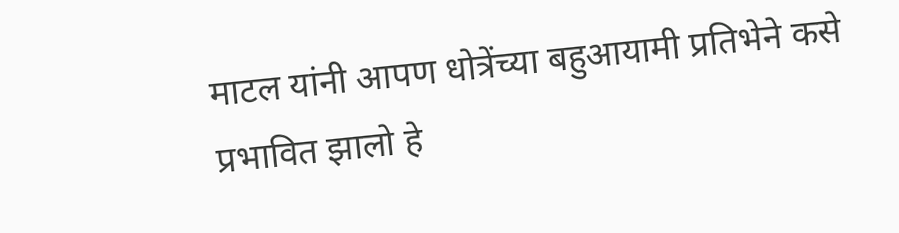माटल यांनी आपण धोत्रेंच्या बहुआयामी प्रतिभेने कसे प्रभावित झालो हे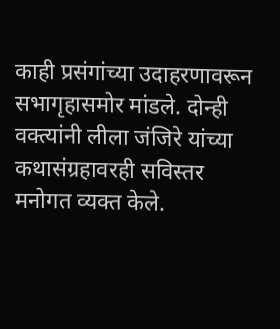काही प्रसंगांच्या उदाहरणावरून सभागृहासमोर मांडले. दोन्ही वक्त्यांनी लीला जंजिरे यांच्या कथासंग्रहावरही सविस्तर मनोगत व्यक्त केले.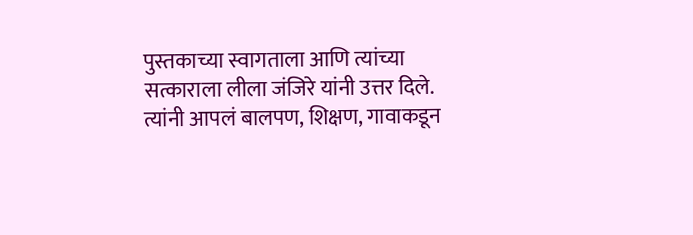पुस्तकाच्या स्वागताला आणि त्यांच्या सत्काराला लीला जंजिरे यांनी उत्तर दिले. त्यांनी आपलं बालपण, शिक्षण, गावाकडून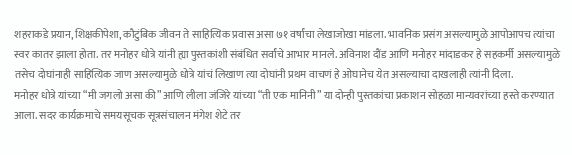शहराकडे प्रयान, शिक्षकीपेशा, कौटुंबिक जीवन ते साहित्यिक प्रवास असा ७१ वर्षांचा लेखाजोखा मांडला. भावनिक प्रसंग असल्यामुळे आपोआपच त्यांचा स्वर कातर झाला होता. तर मनोहर धोत्रे यांनी ह्या पुस्तकांशी संबंधित सर्वांचे आभार मानले. अविनाश दौंड आणि मनोहर मांदाडकर हे सहकर्मी असल्यामुळे तसेच दोघांनाही साहित्यिक जाण असल्यामुळे धोत्रे यांचं लिखाण त्या दोघांनी प्रथम वाचणं हे ओघानेच येत असल्याचा दाखलाही त्यांनी दिला.
मनोहर धोत्रे यांच्या “मी जगलो असा की” आणि लीला जंजिरे यांच्या “ती एक मानिनी” या दोन्ही पुस्तकांचा प्रकाशन सोहळा मान्यवरांच्या हस्ते करण्यात आला. सदर कार्यक्रमाचे समयसूचक सूत्रसंचालन मंगेश शेटे तर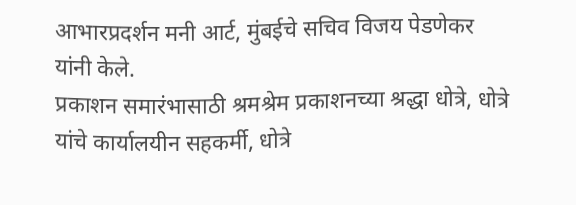आभारप्रदर्शन मनी आर्ट, मुंबईचे सचिव विजय पेडणेकर यांनी केले.
प्रकाशन समारंभासाठी श्रमश्रेम प्रकाशनच्या श्रद्धा धोत्रे, धोत्रे यांचे कार्यालयीन सहकर्मी, धोत्रे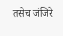तसेच जंजिरे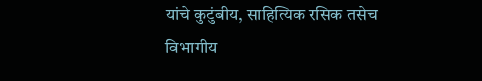यांचे कुटुंबीय, साहित्यिक रसिक तसेच विभागीय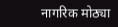नागरिक मोठ्या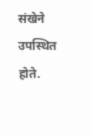संखेने उपस्थित होते.